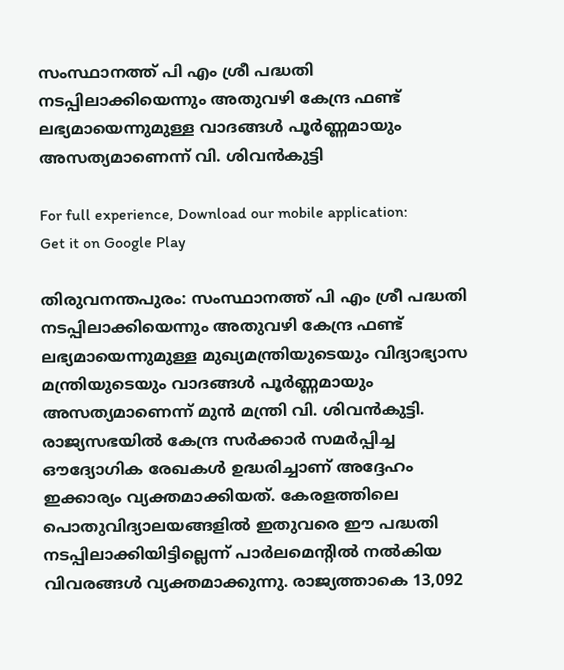സംസ്ഥാനത്ത് പി എം ശ്രീ പദ്ധതി നടപ്പിലാക്കിയെന്നും അതുവഴി കേന്ദ്ര ഫണ്ട് ലഭ്യമായെന്നുമുള്ള വാദങ്ങൾ പൂർണ്ണമായും അസത്യമാണെന്ന് വി. ശിവൻകുട്ടി

For full experience, Download our mobile application:
Get it on Google Play

തിരുവനന്തപുരം: സംസ്ഥാനത്ത് പി എം ശ്രീ പദ്ധതി നടപ്പിലാക്കിയെന്നും അതുവഴി കേന്ദ്ര ഫണ്ട് ലഭ്യമായെന്നുമുള്ള മുഖ്യമന്ത്രിയുടെയും വിദ്യാഭ്യാസ മന്ത്രിയുടെയും വാദങ്ങൾ പൂർണ്ണമായും അസത്യമാണെന്ന് മുൻ മന്ത്രി വി. ശിവൻകുട്ടി. രാജ്യസഭയിൽ കേന്ദ്ര സർക്കാർ സമർപ്പിച്ച ഔദ്യോഗിക രേഖകൾ ഉദ്ധരിച്ചാണ് അദ്ദേഹം ഇക്കാര്യം വ്യക്തമാക്കിയത്. കേരളത്തിലെ പൊതുവിദ്യാലയങ്ങളിൽ ഇതുവരെ ഈ പദ്ധതി നടപ്പിലാക്കിയിട്ടില്ലെന്ന് പാർലമെന്റിൽ നൽകിയ വിവരങ്ങൾ വ്യക്തമാക്കുന്നു. രാജ്യത്താകെ 13,092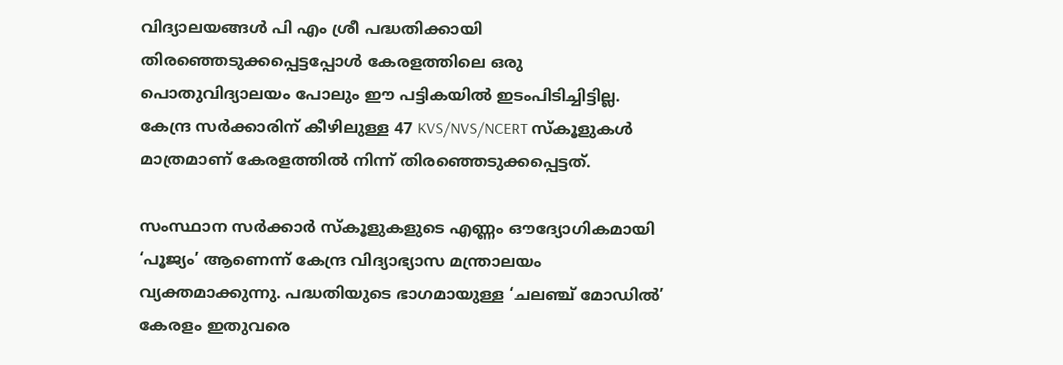വിദ്യാലയങ്ങൾ പി എം ശ്രീ പദ്ധതിക്കായി തിരഞ്ഞെടുക്കപ്പെട്ടപ്പോൾ കേരളത്തിലെ ഒരു പൊതുവിദ്യാലയം പോലും ഈ പട്ടികയിൽ ഇടംപിടിച്ചിട്ടില്ല. കേന്ദ്ര സർക്കാരിന് കീഴിലുള്ള 47 KVS/NVS/NCERT സ്കൂളുകൾ മാത്രമാണ് കേരളത്തിൽ നിന്ന് തിരഞ്ഞെടുക്കപ്പെട്ടത്.

സംസ്ഥാന സർക്കാർ സ്കൂളുകളുടെ എണ്ണം ഔദ്യോഗികമായി ‘പൂജ്യം’ ആണെന്ന് കേന്ദ്ര വിദ്യാഭ്യാസ മന്ത്രാലയം വ്യക്തമാക്കുന്നു. പദ്ധതിയുടെ ഭാഗമായുള്ള ‘ചലഞ്ച് മോഡിൽ’ കേരളം ഇതുവരെ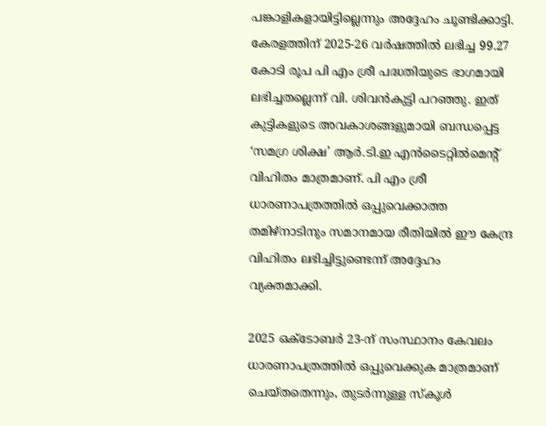പങ്കാളികളായിട്ടില്ലെന്നും അദ്ദേഹം ചൂണ്ടിക്കാട്ടി. കേരളത്തിന് 2025-26 വർഷത്തിൽ ലഭിച്ച 99.27 കോടി രൂപ പി എം ശ്രീ പദ്ധതിയുടെ ഭാഗമായി ലഭിച്ചതല്ലെന്ന് വി. ശിവൻകുട്ടി പറഞ്ഞു. ഇത് കുട്ടികളുടെ അവകാശങ്ങളുമായി ബന്ധപ്പെട്ട ‘സമഗ്ര ശിക്ഷ’ ആർ.ടി.ഇ എൻടൈറ്റിൽമെന്റ് വിഹിതം മാത്രമാണ്. പി എം ശ്രീ ധാരണാപത്രത്തിൽ ഒപ്പുവെക്കാത്ത തമിഴ്‌നാടിനും സമാനമായ രീതിയിൽ ഈ കേന്ദ്ര വിഹിതം ലഭിച്ചിട്ടുണ്ടെന്ന് അദ്ദേഹം വ്യക്തമാക്കി.

2025 ഒക്ടോബർ 23-ന് സംസ്ഥാനം കേവലം ധാരണാപത്രത്തിൽ ഒപ്പുവെക്കുക മാത്രമാണ് ചെയ്തതെന്നും, തുടർന്നുള്ള സ്കൂൾ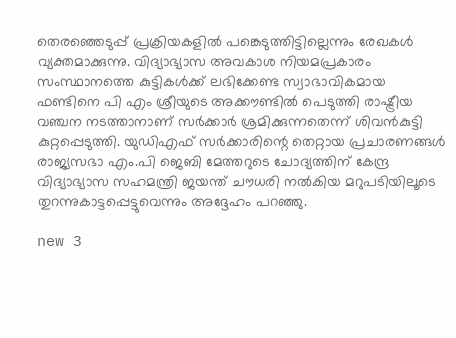തെരഞ്ഞെടുപ്പ് പ്രക്രിയകളിൽ പങ്കെടുത്തിട്ടില്ലെന്നും രേഖകൾ വ്യക്തമാക്കുന്നു. വിദ്യാഭ്യാസ അവകാശ നിയമപ്രകാരം സംസ്ഥാനത്തെ കുട്ടികൾക്ക് ലഭിക്കേണ്ട സ്വാഭാവികമായ ഫണ്ടിനെ പി എം ശ്രീയുടെ അക്കൗണ്ടിൽ പെടുത്തി രാഷ്ട്രീയ വഞ്ചന നടത്താനാണ് സർക്കാർ ശ്രമിക്കുന്നതെന്ന് ശിവൻകുട്ടി കുറ്റപ്പെടുത്തി. യുഡിഎഫ് സർക്കാരിന്റെ തെറ്റായ പ്രചാരണങ്ങൾ രാജ്യസഭാ എം.പി ജെബി മേത്തറുടെ ചോദ്യത്തിന് കേന്ദ്ര വിദ്യാഭ്യാസ സഹമന്ത്രി ജയന്ത് ചൗധരി നൽകിയ മറുപടിയിലൂടെ തുറന്നുകാട്ടപ്പെട്ടുവെന്നും അദ്ദേഹം പറഞ്ഞു.

new 3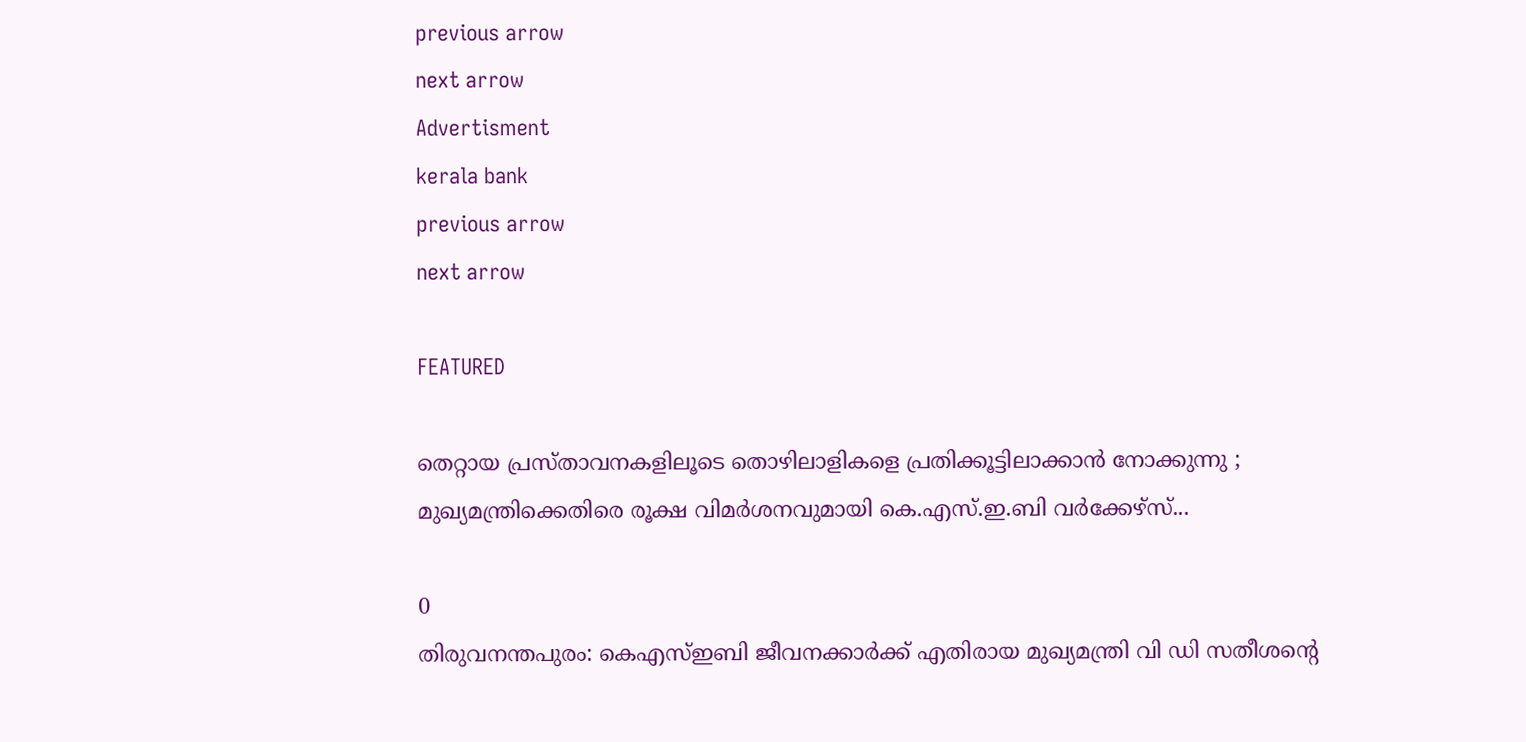previous arrow
next arrow
Advertisment
kerala bank
previous arrow
next arrow

FEATURED

തെറ്റായ പ്രസ്താവനകളിലൂടെ തൊഴിലാളികളെ പ്രതിക്കൂട്ടിലാക്കാൻ നോക്കുന്നു ; മുഖ്യമന്ത്രിക്കെതിരെ രൂക്ഷ വിമർശനവുമായി കെ.എസ്.ഇ.ബി വർക്കേഴ്‌സ്...

0
തിരുവനന്തപുരം: കെഎസ്ഇബി ജീവനക്കാര്‍ക്ക് എതിരായ മുഖ്യമന്ത്രി വി ഡി സതീശന്റെ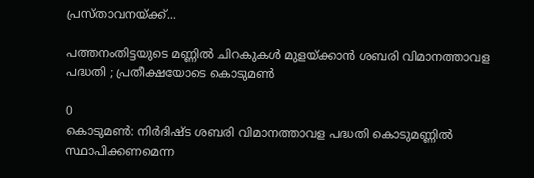പ്രസ്താവനയ്ക്ക്...

പത്തനംതിട്ടയുടെ മണ്ണിൽ ചിറകുകൾ മുളയ്ക്കാൻ ശബരി വിമാനത്താവള പദ്ധതി ; പ്രതീക്ഷയോടെ കൊടുമൺ

0
കൊടുമൺ: നിർദിഷ്ട ശബരി വിമാനത്താവള പദ്ധതി കൊടുമണ്ണിൽ സ്ഥാപിക്കണമെന്ന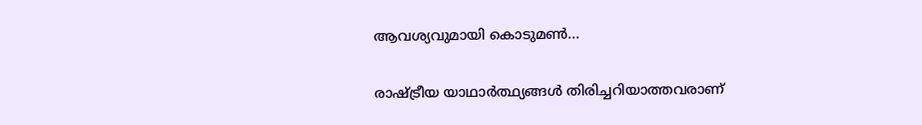ആവശ്യവുമായി കൊടുമൺ...

രാഷ്ട്രീയ യാഥാർത്ഥ്യങ്ങൾ തിരിച്ചറിയാത്തവരാണ്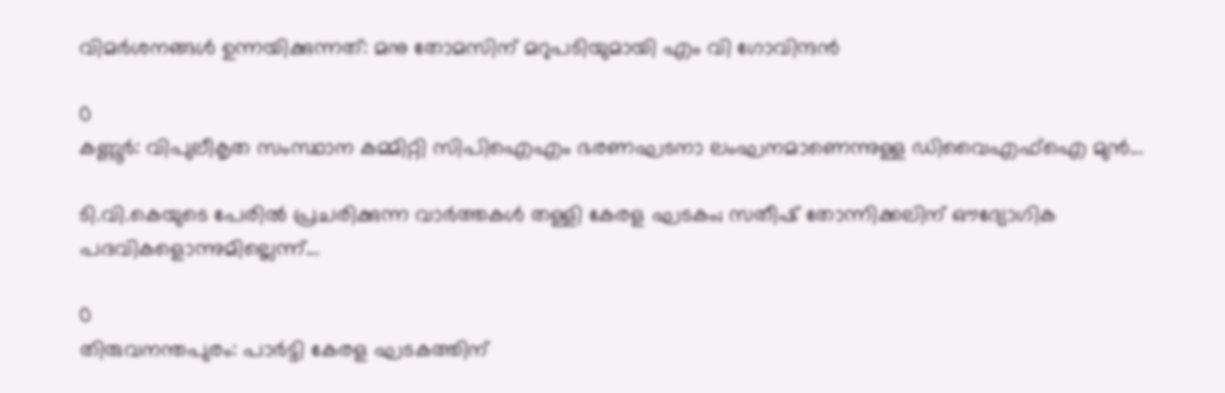വിമർശനങ്ങൾ ഉന്നയിക്കുന്നത്: മനു തോമസിന് മറുപടിയുമായി എം വി ഗോവിന്ദൻ

0
കണ്ണൂര്‍: വിപുലീകൃത സംസ്ഥാന കമ്മിറ്റി സിപിഐഎം ഭരണഘടനാ ലംഘനമാണെന്നുള്ള ഡിവൈഎഫ്‌ഐ മുന്‍...

ടി.വി.കെയുടെ പേരിൽ പ്രചരിക്കുന്ന വാർത്തകൾ തള്ളി കേരള ഘടകം; സതീഷ് തോന്നിക്കലിന് ഔദ്യോഗിക പദവികളൊന്നുമില്ലെന്ന്...

0
തിരുവനന്തപുരം: പാർട്ടി കേരള ഘടകത്തിന്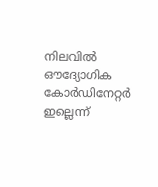നിലവിൽ ഔദ്യോഗിക കോർഡിനേറ്റർ ഇല്ലെന്ന്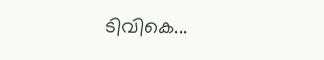ടിവികെ...